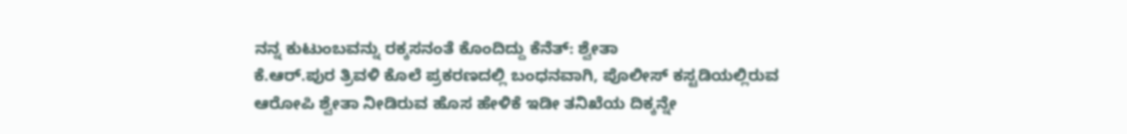ನನ್ನ ಕುಟುಂಬವನ್ನು ರಕ್ಕಸನಂತೆ ಕೊಂದಿದ್ದು ಕೆನೆತ್: ಶ್ವೇತಾ
ಕೆ.ಆರ್.ಪುರ ತ್ರಿವಳಿ ಕೊಲೆ ಪ್ರಕರಣದಲ್ಲಿ ಬಂಧನವಾಗಿ, ಪೊಲೀಸ್ ಕಸ್ಟಡಿಯಲ್ಲಿರುವ ಆರೋಪಿ ಶ್ವೇತಾ ನೀಡಿರುವ ಹೊಸ ಹೇಳಿಕೆ ಇಡೀ ತನಿಖೆಯ ದಿಕ್ಕನ್ನೇ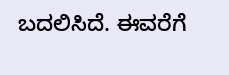ಬದಲಿಸಿದೆ. ಈವರೆಗೆ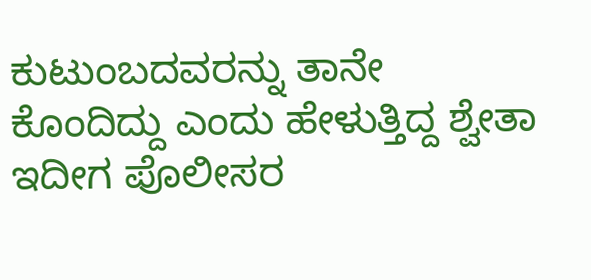ಕುಟುಂಬದವರನ್ನು ತಾನೇ ಕೊಂದಿದ್ದು ಎಂದು ಹೇಳುತ್ತಿದ್ದ ಶ್ವೇತಾ ಇದೀಗ ಪೊಲೀಸರ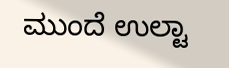ಮುಂದೆ ಉಲ್ಟಾ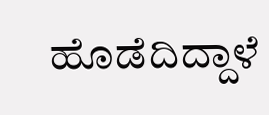ಹೊಡೆದಿದ್ದಾಳೆ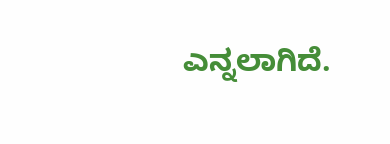ಎನ್ನಲಾಗಿದೆ.